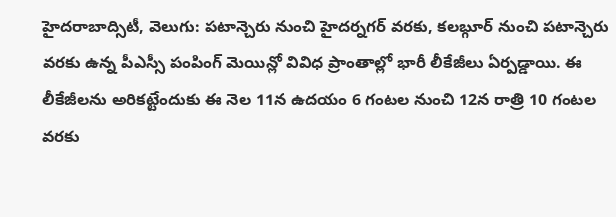హైదరాబాద్సిటీ, వెలుగు: పటాన్చెరు నుంచి హైదర్నగర్ వరకు, కలబ్గూర్ నుంచి పటాన్చెరు వరకు ఉన్న పీఎస్సీ పంపింగ్ మెయిన్లో వివిధ ప్రాంతాల్లో భారీ లీకేజీలు ఏర్పడ్డాయి. ఈ లీకేజీలను అరికట్టేందుకు ఈ నెల 11న ఉదయం 6 గంటల నుంచి 12న రాత్రి 10 గంటల వరకు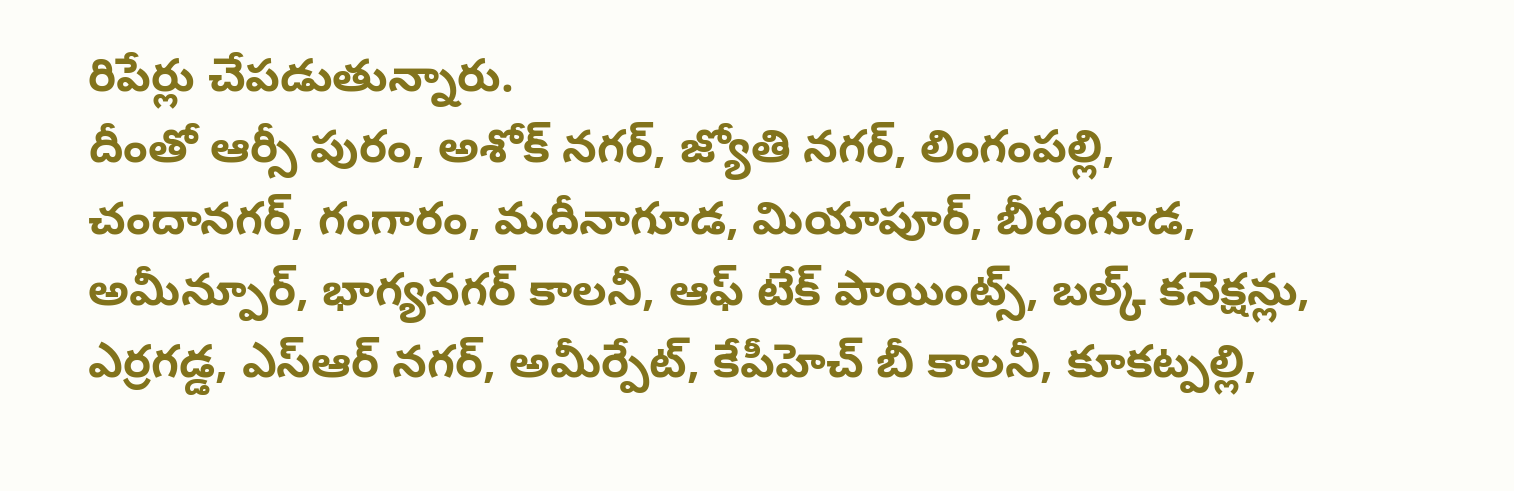రిపేర్లు చేపడుతున్నారు.
దీంతో ఆర్సీ పురం, అశోక్ నగర్, జ్యోతి నగర్, లింగంపల్లి, చందానగర్, గంగారం, మదీనాగూడ, మియాపూర్, బీరంగూడ, అమీన్పూర్, భాగ్యనగర్ కాలనీ, ఆఫ్ టేక్ పాయింట్స్, బల్క్ కనెక్షన్లు, ఎర్రగడ్డ, ఎస్ఆర్ నగర్, అమీర్పేట్, కేపీహెచ్ బీ కాలనీ, కూకట్పల్లి,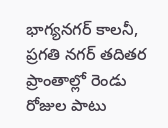భాగ్యనగర్ కాలనీ, ప్రగతి నగర్ తదితర ప్రాంతాల్లో రెండు రోజుల పాటు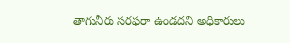తాగునీరు సరఫరా ఉండదని అధికారులు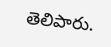తెలిపారు.